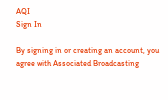AQI
Sign In

By signing in or creating an account, you agree with Associated Broadcasting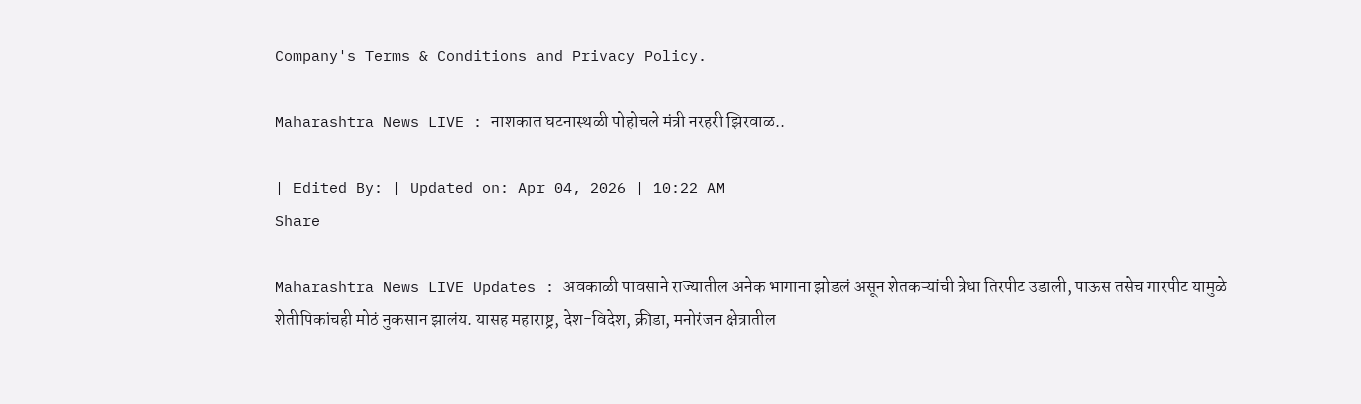Company's Terms & Conditions and Privacy Policy.

Maharashtra News LIVE : नाशकात घटनास्थळी पोहोचले मंत्री नरहरी झिरवाळ..

| Edited By: | Updated on: Apr 04, 2026 | 10:22 AM
Share

Maharashtra News LIVE Updates : अवकाळी पावसाने राज्यातील अनेक भागाना झोडलं असून शेतकऱ्यांची त्रेधा तिरपीट उडाली, पाऊस तसेच गारपीट यामुळे शेतीपिकांचही मोठं नुकसान झालंय. यासह महाराष्ट्र, देश-विदेश, क्रीडा, मनोरंजन क्षेत्रातील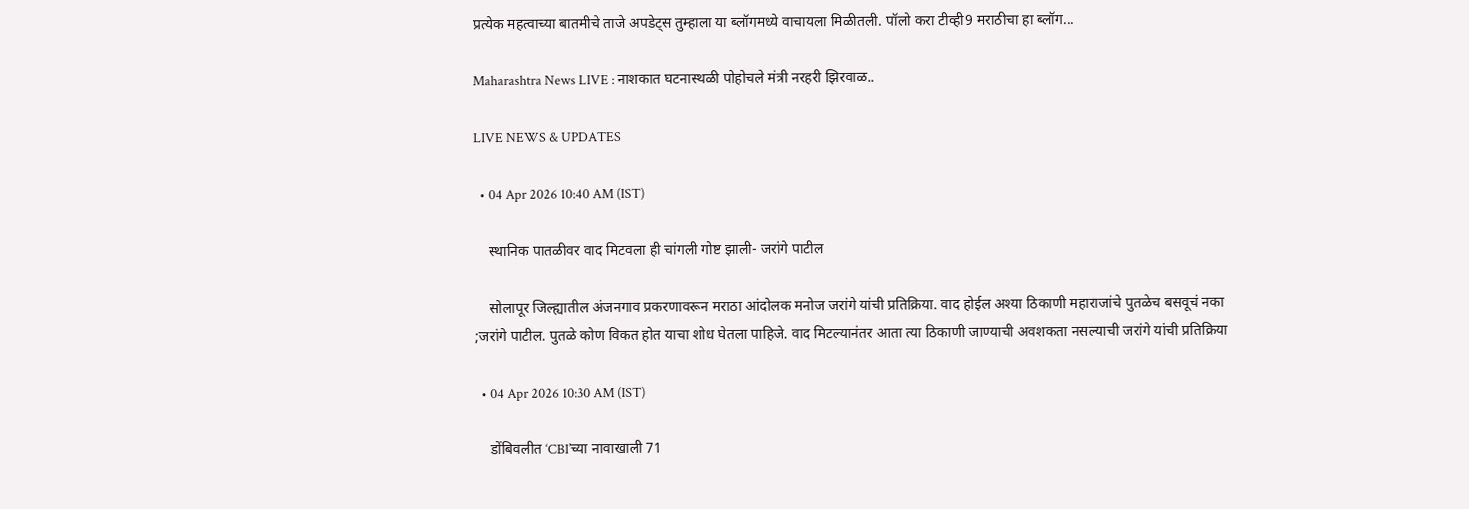प्रत्येक महत्वाच्या बातमीचे ताजे अपडेट्स तुम्हाला या ब्लॉगमध्ये वाचायला मिळीतली. पॉलो करा टीव्ही9 मराठीचा हा ब्लॉग...

Maharashtra News LIVE : नाशकात घटनास्थळी पोहोचले मंत्री नरहरी झिरवाळ..

LIVE NEWS & UPDATES

  • 04 Apr 2026 10:40 AM (IST)

    स्थानिक पातळीवर वाद मिटवला ही चांगली गोष्ट झाली- जरांगे पाटील

    सोलापूर जिल्ह्यातील अंजनगाव प्रकरणावरून मराठा आंदोलक मनोज जरांगे यांची प्रतिक्रिया. वाद होईल अश्या ठिकाणी महाराजांचे पुतळेच बसवूचं नका ;जरांगे पाटील. पुतळे कोण विकत होत याचा शोध घेतला पाहिजे. वाद मिटल्यानंतर आता त्या ठिकाणी जाण्याची अवशकता नसल्याची जरांगे यांची प्रतिक्रिया

  • 04 Apr 2026 10:30 AM (IST)

    डोंबिवलीत ‘CBI’च्या नावाखाली 71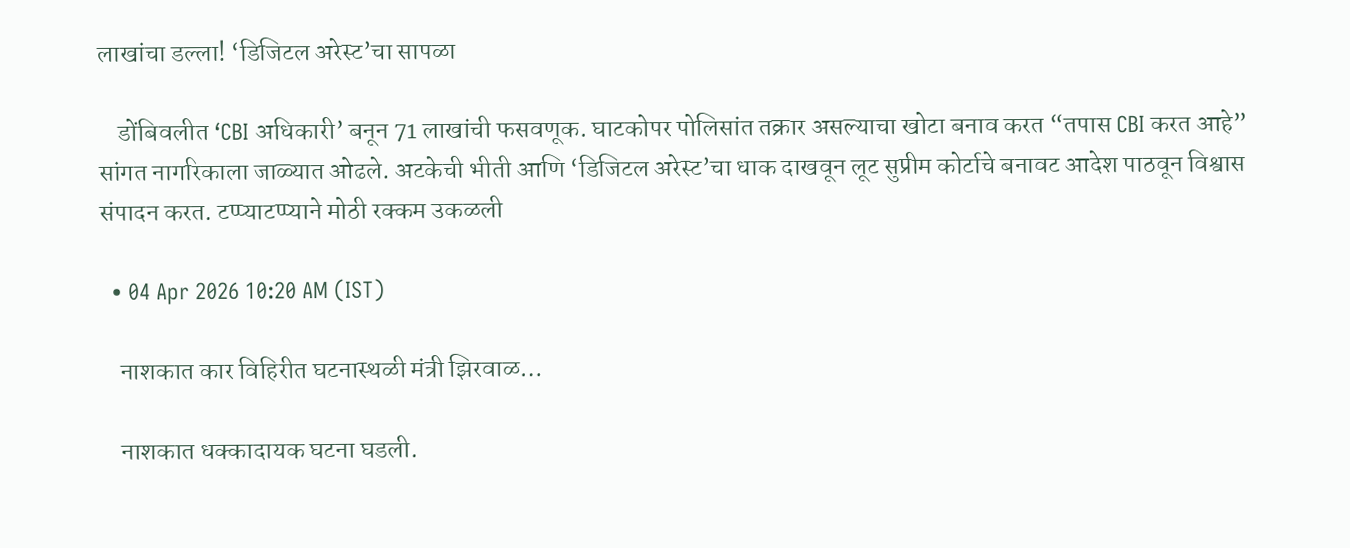लाखांचा डल्ला! ‘डिजिटल अरेस्ट’चा सापळा

    डोंबिवलीत ‘CBI अधिकारी’ बनून 71 लाखांची फसवणूक. घाटकोपर पोलिसांत तक्रार असल्याचा खोटा बनाव करत “तपास CBI करत आहे” सांगत नागरिकाला जाळ्यात ओढले. अटकेची भीती आणि ‘डिजिटल अरेस्ट’चा धाक दाखवून लूट सुप्रीम कोर्टाचे बनावट आदेश पाठवून विश्वास संपादन करत. टप्प्याटप्प्याने मोठी रक्कम उकळली

  • 04 Apr 2026 10:20 AM (IST)

    नाशकात कार विहिरीत घटनास्थळी मंत्री झिरवाळ…

    नाशकात धक्कादायक घटना घडली.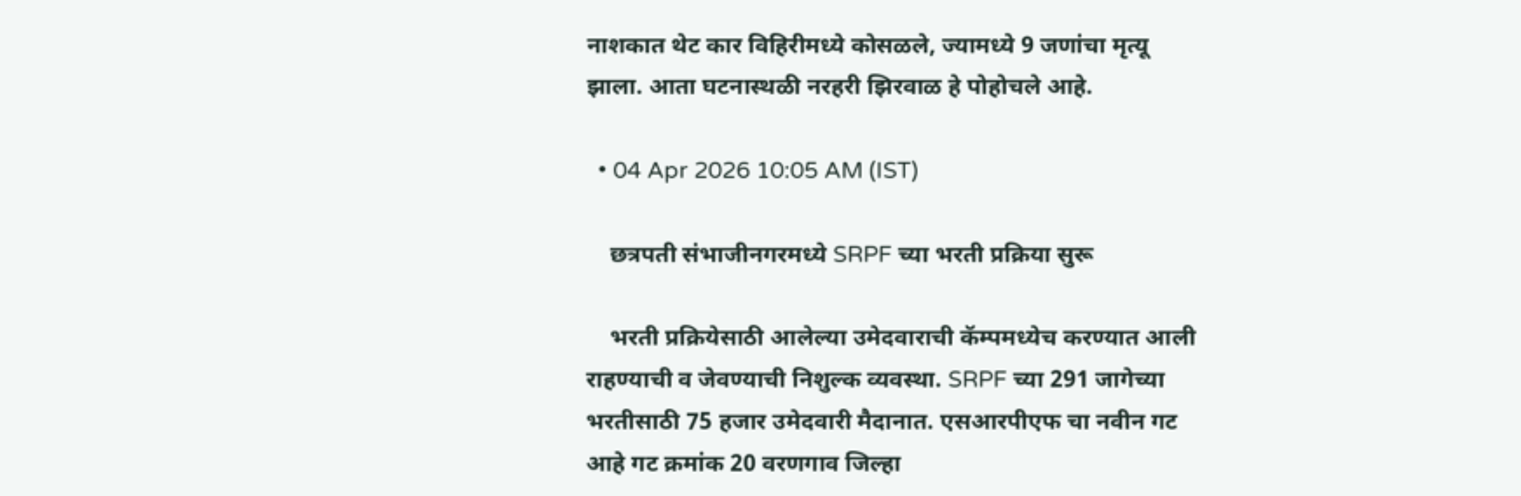नाशकात थेट कार विहिरीमध्ये कोसळले, ज्यामध्ये 9 जणांचा मृत्यू झाला. आता घटनास्थळी नरहरी झिरवाळ हे पोहोचले आहे.

  • 04 Apr 2026 10:05 AM (IST)

    छत्रपती संभाजीनगरमध्ये SRPF च्या भरती प्रक्रिया सुरू

    भरती प्रक्रियेसाठी आलेल्या उमेदवाराची कॅम्पमध्येच करण्यात आली राहण्याची व जेवण्याची निशुल्क व्यवस्था. SRPF च्या 291 जागेच्या भरतीसाठी 75 हजार उमेदवारी मैदानात. एसआरपीएफ चा नवीन गट आहे गट क्रमांक 20 वरणगाव जिल्हा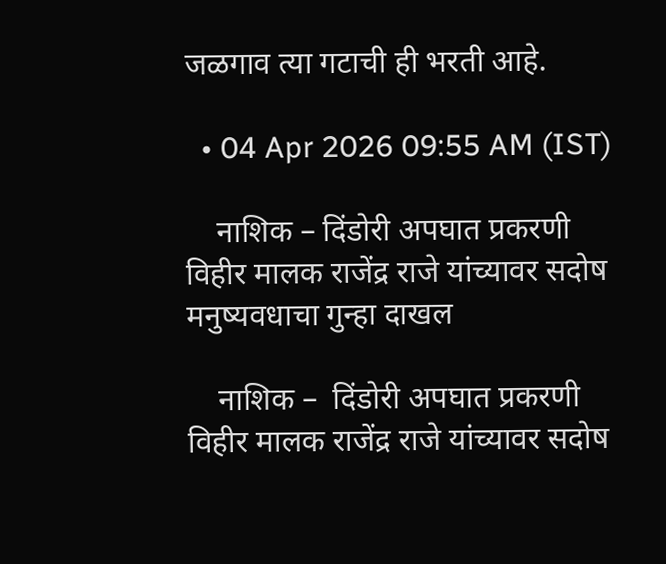जळगाव त्या गटाची ही भरती आहे.

  • 04 Apr 2026 09:55 AM (IST)

    नाशिक – दिंडोरी अपघात प्रकरणी विहीर मालक राजेंद्र राजे यांच्यावर सदोष मनुष्यवधाचा गुन्हा दाखल

    नाशिक –  दिंडोरी अपघात प्रकरणी विहीर मालक राजेंद्र राजे यांच्यावर सदोष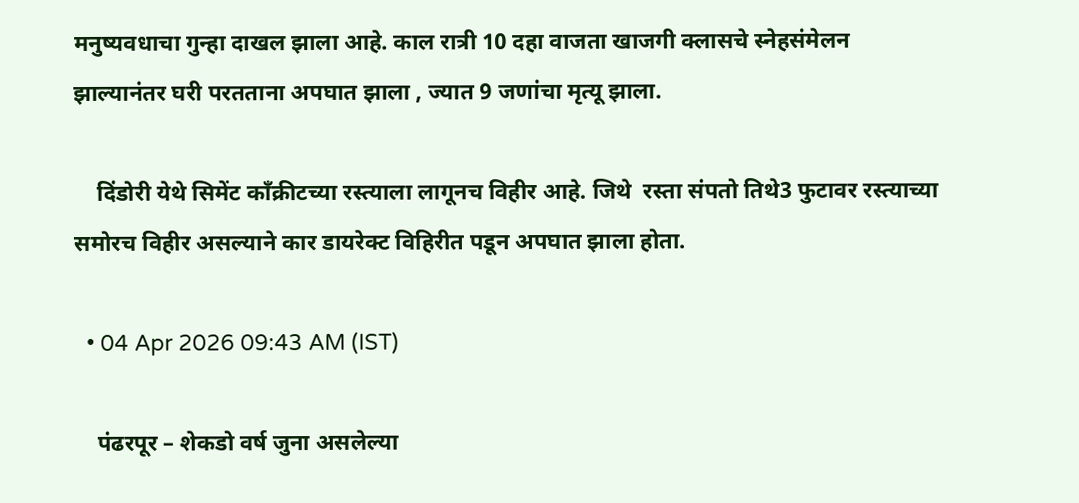मनुष्यवधाचा गुन्हा दाखल झाला आहे. काल रात्री 10 दहा वाजता खाजगी क्लासचे स्नेहसंमेलन झाल्यानंतर घरी परतताना अपघात झाला , ज्यात 9 जणांचा मृत्यू झाला.

    दिंडोरी येथे सिमेंट काँक्रीटच्या रस्त्याला लागूनच विहीर आहे. जिथे  रस्ता संपतो तिथे3 फुटावर रस्त्याच्या समोरच विहीर असल्याने कार डायरेक्ट विहिरीत पडून अपघात झाला होता.

  • 04 Apr 2026 09:43 AM (IST)

    पंढरपूर – शेकडो वर्ष जुना असलेल्या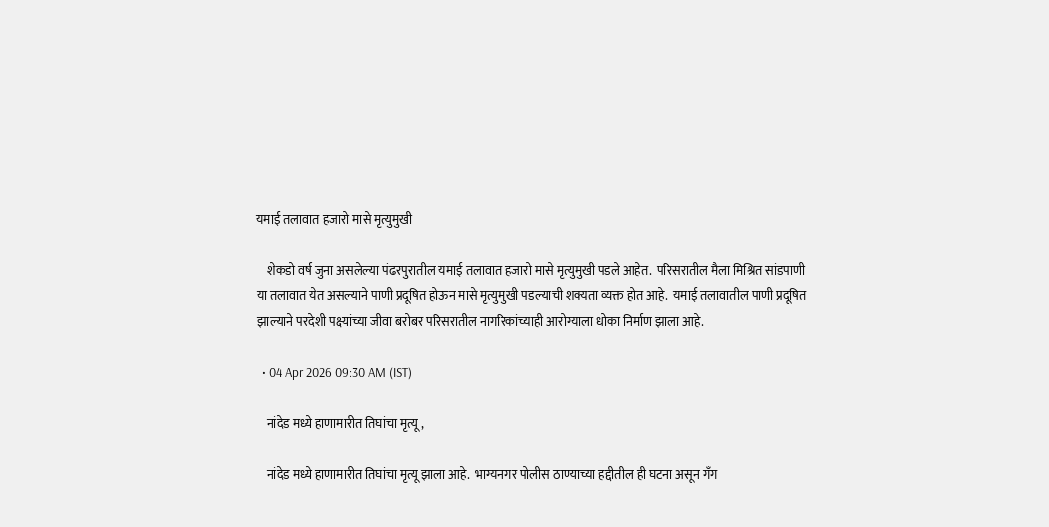यमाई तलावात हजारो मासे मृत्युमुखी

    शेकडो वर्ष जुना असलेल्या पंढरपुरातील यमाई तलावात हजारो मासे मृत्युमुखी पडले आहेत.  परिसरातील मैला मिश्रित सांडपाणी या तलावात येत असल्याने पाणी प्रदूषित होऊन मासे मृत्युमुखी पडल्याची शक्यता व्यक्त होत आहे.  यमाई तलावातील पाणी प्रदूषित झाल्याने परदेशी पक्ष्यांच्या जीवा बरोबर परिसरातील नागरिकांच्याही आरोग्याला धोका निर्माण झाला आहे.

  • 04 Apr 2026 09:30 AM (IST)

    नांदेड मध्ये हाणामारीत तिघांचा मृत्यू,

    नांदेड मध्ये हाणामारीत तिघांचा मृत्यू झाला आहे.  भाग्यनगर पोलीस ठाण्याच्या हद्दीतील ही घटना असून गँग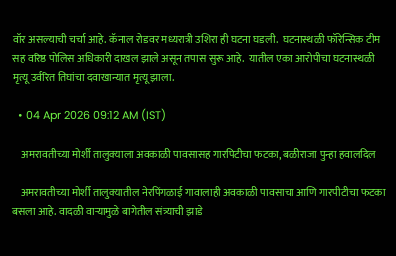वॉर असल्याची चर्चा आहे. कॅनाल रोडवर मध्यरात्री उशिरा ही घटना घडली.  घटनास्थळी फॉरेन्सिक टीम सह वरिष्ठ पोलिस अधिकारी दाखल झाले असून तपास सुरू आहे.  यातील एका आरोपीचा घटनास्थळी मृत्यू उर्वरित तिघांचा दवाखान्यात मृत्यू झाला.

  • 04 Apr 2026 09:12 AM (IST)

    अमरावतीच्या मोर्शी तालुक्याला अवकाळी पावसासह गारपिटीचा फटका, बळीराजा पुन्हा हवालदिल

    अमरावतीच्या मोर्शी तालुक्यातील नेरपिंगळाई गावालाही अवकाळी पावसाचा आणि गारपीटीचा फटका बसला आहे. वादळी वाऱ्यामुळे बागेतील संत्र्याची झाडे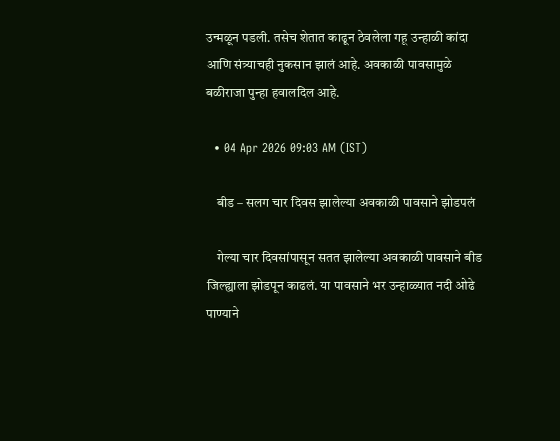उन्मळून पडली. तसेच शेतात काढून ठेवलेला गहू उन्हाळी कांदा आणि संत्र्याचही नुकसान झालं आहे. अवकाळी पावसामुळे बळीराजा पुन्हा हवालदिल आहे.

  • 04 Apr 2026 09:03 AM (IST)

    बीड – सलग चार दिवस झालेल्या अवकाळी पावसाने झोडपलं

    गेल्या चार दिवसांपासून सतत झालेल्या अवकाळी पावसाने बीड जिल्ह्याला झोडपून काढलं. या पावसाने भर उन्हाळ्यात नदी ओढे पाण्याने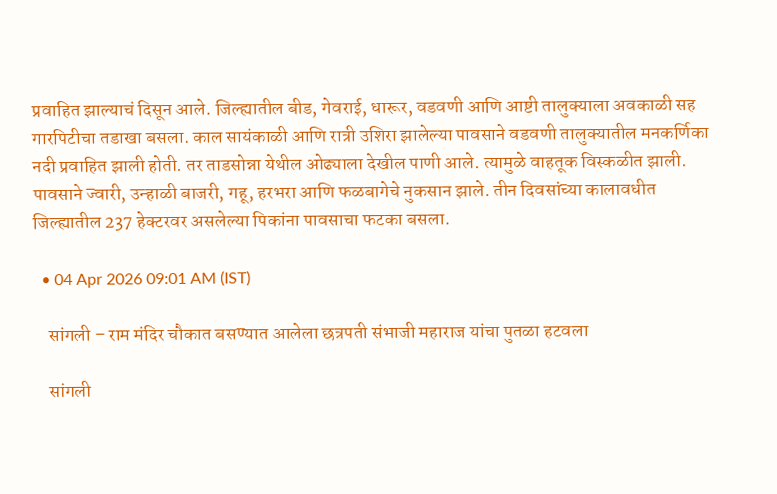प्रवाहित झाल्याचं दिसून आले. जिल्ह्यातील बीड, गेवराई, धारूर, वडवणी आणि आष्टी तालुक्याला अवकाळी सह गारपिटीचा तडाखा बसला. काल सायंकाळी आणि रात्री उशिरा झालेल्या पावसाने वडवणी तालुक्यातील मनकर्णिका नदी प्रवाहित झाली होती. तर ताडसोन्ना येथील ओढ्याला देखील पाणी आले. त्यामुळे वाहतूक विस्कळीत झाली. पावसाने ज्वारी, उन्हाळी बाजरी, गहू, हरभरा आणि फळबागेचे नुकसान झाले. तीन दिवसांच्या कालावधीत जिल्ह्यातील 237 हेक्टरवर असलेल्या पिकांना पावसाचा फटका बसला.

  • 04 Apr 2026 09:01 AM (IST)

    सांगली – राम मंदिर चौकात बसण्यात आलेला छत्रपती संभाजी महाराज यांचा पुतळा हटवला

    सांगली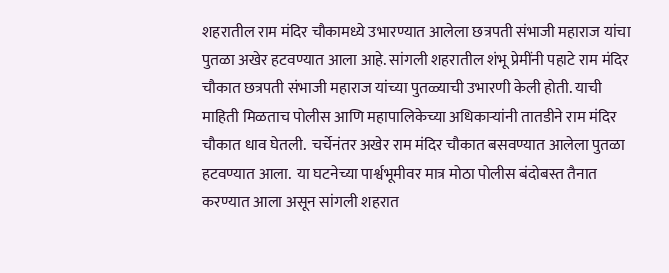शहरातील राम मंदिर चौकामध्ये उभारण्यात आलेला छत्रपती संभाजी महाराज यांचा पुतळा अखेर हटवण्यात आला आहे. सांगली शहरातील शंभू प्रेमींनी पहाटे राम मंदिर चौकात छत्रपती संभाजी महाराज यांच्या पुतळ्याची उभारणी केली होती. याची माहिती मिळताच पोलीस आणि महापालिकेच्या अधिकाऱ्यांनी तातडीने राम मंदिर चौकात धाव घेतली.  चर्चेनंतर अखेर राम मंदिर चौकात बसवण्यात आलेला पुतळा हटवण्यात आला.  या घटनेच्या पार्श्वभूमीवर मात्र मोठा पोलीस बंदोबस्त तैनात करण्यात आला असून सांगली शहरात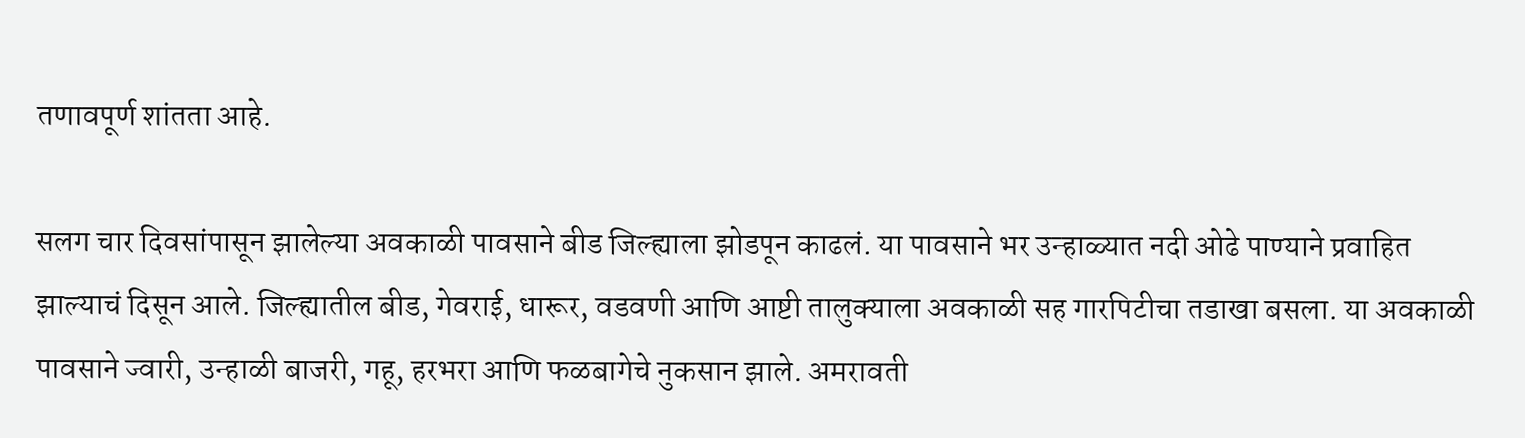तणावपूर्ण शांतता आहे.

सलग चार दिवसांपासून झालेल्या अवकाळी पावसाने बीड जिल्ह्याला झोडपून काढलं. या पावसाने भर उन्हाळ्यात नदी ओढे पाण्याने प्रवाहित झाल्याचं दिसून आले. जिल्ह्यातील बीड, गेवराई, धारूर, वडवणी आणि आष्टी तालुक्याला अवकाळी सह गारपिटीचा तडाखा बसला. या अवकाळी पावसाने ज्वारी, उन्हाळी बाजरी, गहू, हरभरा आणि फळबागेचे नुकसान झाले. अमरावती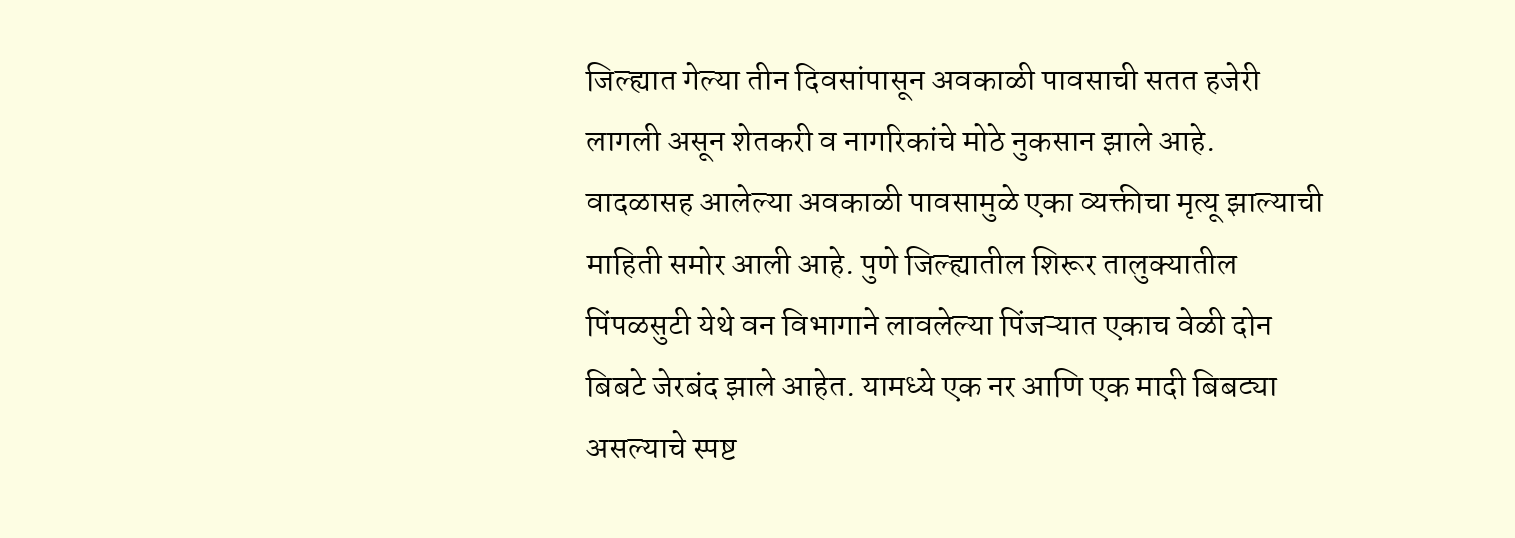जिल्ह्यात गेल्या तीन दिवसांपासून अवकाळी पावसाची सतत हजेरी लागली असून शेतकरी व नागरिकांचे मोठे नुकसान झाले आहे. वादळासह आलेल्या अवकाळी पावसामुळे एका व्यक्तीचा मृत्यू झाल्याची माहिती समोर आली आहे. पुणे जिल्ह्यातील शिरूर तालुक्यातील पिंपळसुटी येथे वन विभागाने लावलेल्या पिंजऱ्यात एकाच वेळी दोन बिबटे जेरबंद झाले आहेत. यामध्ये एक नर आणि एक मादी बिबट्या असल्याचे स्पष्ट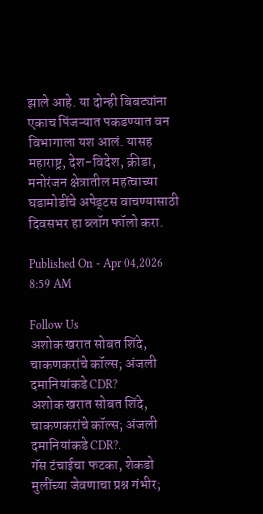झाले आहे. या दोन्ही बिबट्यांना एकाच पिंजऱ्यात पकडण्यात वन विभागाला यश आलं. यासह महाराष्ट्र, देश-विदेश, क्रीडा, मनोरंजन क्षेत्रातील महत्वाच्या घडामोडींचे अपेड्टस वाचण्यासाठी दिवसभर हा ब्लॉग फॉलो करा.

Published On - Apr 04,2026 8:59 AM

Follow Us
अशोक खरात सोबत शिंदे, चाकणकरांचे कॉल्स; अंजली दमानियांकडे CDR?
अशोक खरात सोबत शिंदे, चाकणकरांचे कॉल्स; अंजली दमानियांकडे CDR?.
गॅस टंचाईचा फटका, शेकडो मुलींच्या जेवणाचा प्रश्न गंभीर;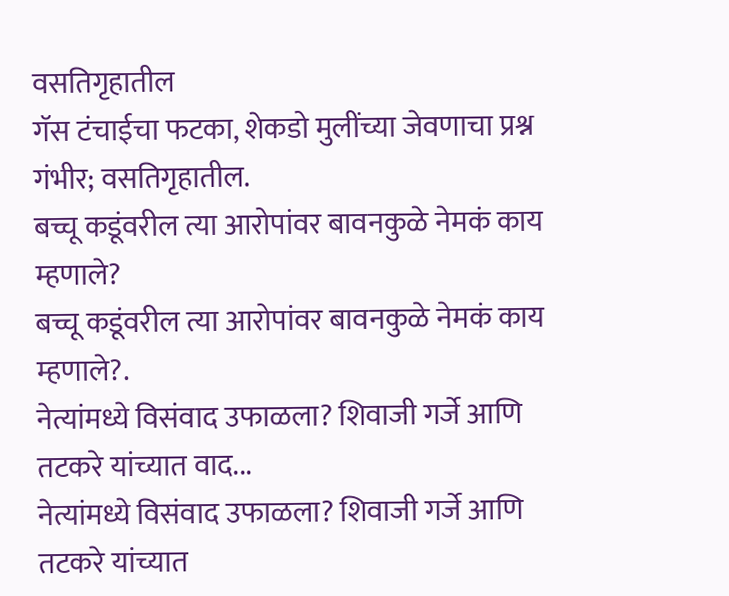वसतिगृहातील
गॅस टंचाईचा फटका, शेकडो मुलींच्या जेवणाचा प्रश्न गंभीर; वसतिगृहातील.
बच्चू कडूंवरील त्या आरोपांवर बावनकुळे नेमकं काय म्हणाले?
बच्चू कडूंवरील त्या आरोपांवर बावनकुळे नेमकं काय म्हणाले?.
नेत्यांमध्ये विसंवाद उफाळला? शिवाजी गर्जे आणि तटकरे यांच्यात वाद...
नेत्यांमध्ये विसंवाद उफाळला? शिवाजी गर्जे आणि तटकरे यांच्यात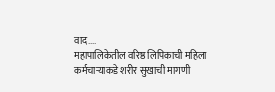वाद....
महापालिकेतील वरिष्ठ लिपिकाची महिला कर्मचाऱ्याकडे शरीर सुखाची मागणी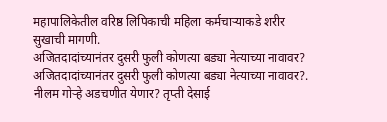महापालिकेतील वरिष्ठ लिपिकाची महिला कर्मचाऱ्याकडे शरीर सुखाची मागणी.
अजितदादांच्यानंतर दुसरी फुली कोणत्या बड्या नेत्याच्या नावावर?
अजितदादांच्यानंतर दुसरी फुली कोणत्या बड्या नेत्याच्या नावावर?.
नीलम गोऱ्हे अडचणीत येणार? तृप्ती देसाई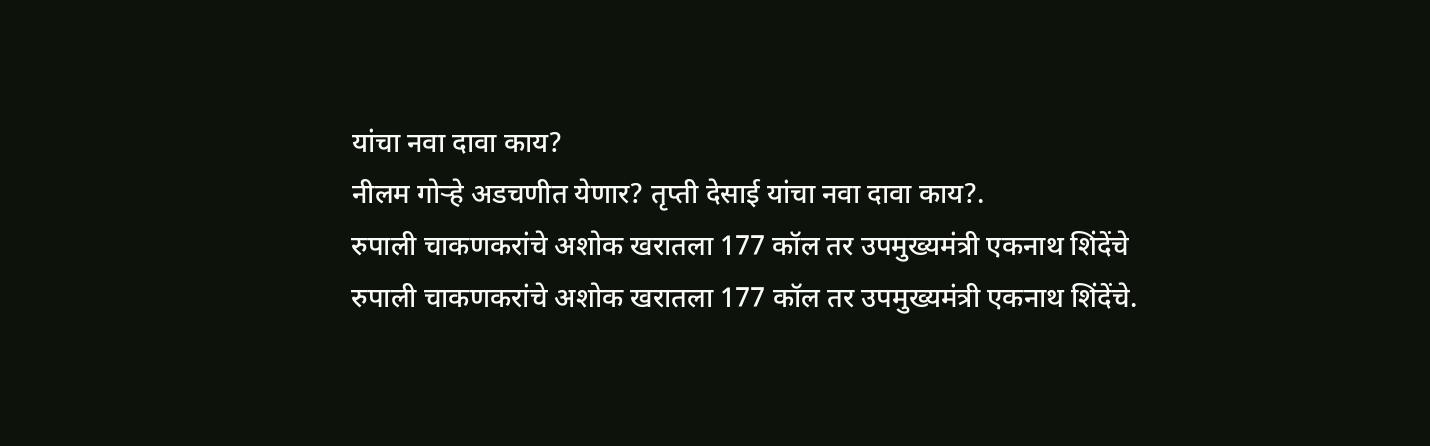यांचा नवा दावा काय?
नीलम गोऱ्हे अडचणीत येणार? तृप्ती देसाई यांचा नवा दावा काय?.
रुपाली चाकणकरांचे अशोक खरातला 177 कॉल तर उपमुख्यमंत्री एकनाथ शिंदेंचे
रुपाली चाकणकरांचे अशोक खरातला 177 कॉल तर उपमुख्यमंत्री एकनाथ शिंदेंचे.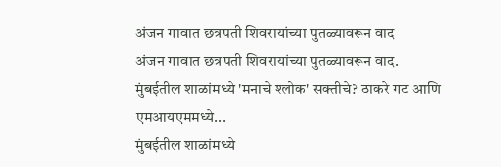अंजन गावात छत्रपती शिवरायांच्या पुतळ्यावरून वाद
अंजन गावात छत्रपती शिवरायांच्या पुतळ्यावरून वाद.
मुंबईतील शाळांमध्ये 'मनाचे श्लोक' सक्तीचे? ठाकरे गट आणि एमआयएममध्ये...
मुंबईतील शाळांमध्ये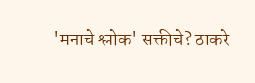'मनाचे श्लोक' सक्तीचे? ठाकरे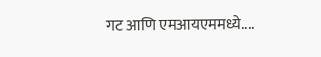गट आणि एमआयएममध्ये....